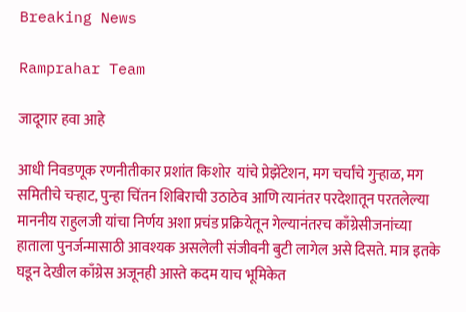Breaking News

Ramprahar Team

जादूगार हवा आहे

आधी निवडणूक रणनीतीकार प्रशांत किशोर  यांचे प्रेझेंटेशन, मग चर्चांचे गुर्‍हाळ, मग समितीचे चर्‍हाट, पुन्हा चिंतन शिबिराची उठाठेव आणि त्यानंतर परदेशातून परतलेल्या माननीय राहुलजी यांचा निर्णय अशा प्रचंड प्रक्रियेतून गेल्यानंतरच काँग्रेसीजनांच्या हाताला पुनर्जन्मासाठी आवश्यक असलेली संजीवनी बुटी लागेल असे दिसते. मात्र इतके घडून देखील काँग्रेस अजूनही आस्ते कदम याच भूमिकेत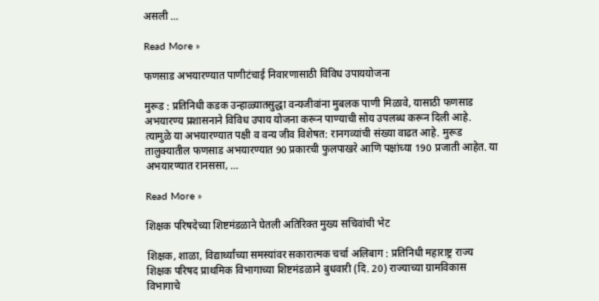असली …

Read More »

फणसाड अभयारण्यात पाणीटंचाई निवारणासाठी विविध उपाययोजना

मुरूड : प्रतिनिधी कडक उन्हाळ्यातसुद्धा वन्यजीवांना मुबलक पाणी मिळावे, यासाठी फणसाड अभयारण्य प्रशासनाने विविध उपाय योजना करून पाण्याची सोय उपलब्ध करून दिली आहे. त्यामुळे या अभयारण्यात पक्षी व वन्य जीव विशेषत: रानगव्यांची संख्या वाढत आहे. मुरूड तालुक्यातील फणसाड अभयारण्यात 90 प्रकारची फुलपाखरे आणि पक्षांच्या 190 प्रजाती आहेत. या अभयारण्यात रानससा, …

Read More »

शिक्षक परिषदेच्या शिष्टमंडळाने घेतली अतिरिक्त मुख्य सचिवांची भेट

शिक्षक, शाळा, विद्यार्थ्यांच्या समस्यांवर सकारात्मक चर्चा अलिबाग : प्रतिनिधी महाराष्ट्र राज्य शिक्षक परिषद प्राथमिक विभागाच्या शिष्टमंडळाने बुधवारी (दि. 20) राज्याच्या ग्रामविकास विभागाचे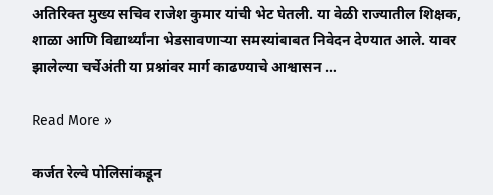अतिरिक्त मुख्य सचिव राजेश कुमार यांची भेट घेतली. या वेळी राज्यातील शिक्षक, शाळा आणि विद्यार्थ्यांना भेडसावणार्‍या समस्यांबाबत निवेदन देण्यात आले. यावर झालेल्या चर्चेअंती या प्रश्नांवर मार्ग काढण्याचे आश्वासन …

Read More »

कर्जत रेल्वे पोलिसांकडून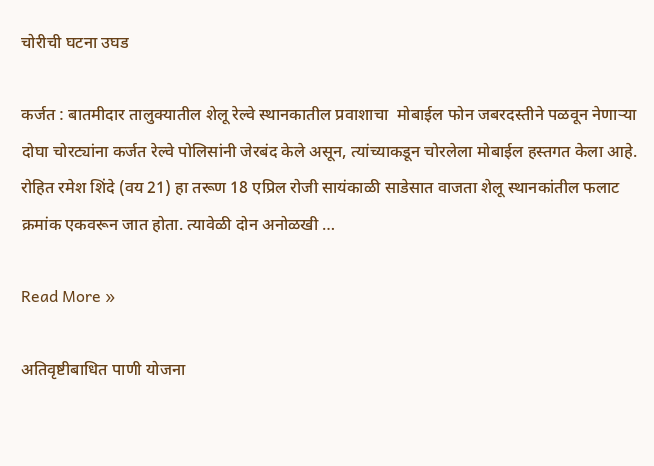चोरीची घटना उघड

कर्जत : बातमीदार तालुक्यातील शेलू रेल्वे स्थानकातील प्रवाशाचा  मोबाईल फोन जबरदस्तीने पळवून नेणार्‍या दोघा चोरट्यांना कर्जत रेल्वे पोलिसांनी जेरबंद केले असून, त्यांच्याकडून चोरलेला मोबाईल हस्तगत केला आहे. रोहित रमेश शिंदे (वय 21) हा तरूण 18 एप्रिल रोजी सायंकाळी साडेसात वाजता शेलू स्थानकांतील फलाट क्रमांक एकवरून जात होता. त्यावेळी दोन अनोळखी …

Read More »

अतिवृष्टीबाधित पाणी योजना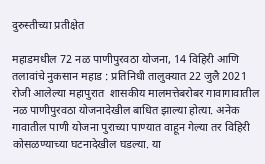दुरुस्तीच्या प्रतीक्षेत

महाडमधील 72 नळ पाणीपुरवठा योजना, 14 विहिरी आणि तलावांचे नुकसान महाड : प्रतिनिधी तालुक्यात 22 जुलै 2021 रोजी आलेल्या महापुरात  शासकीय मालमत्तेबरोबर गावागावातील नळ पाणीपुरवठा योजनादेखील बाधित झाल्या होत्या. अनेक गावातील पाणी योजना पुराच्या पाण्यात वाहून गेल्या तर विहिरी कोसळण्याच्या घटनादेखील घडल्या. या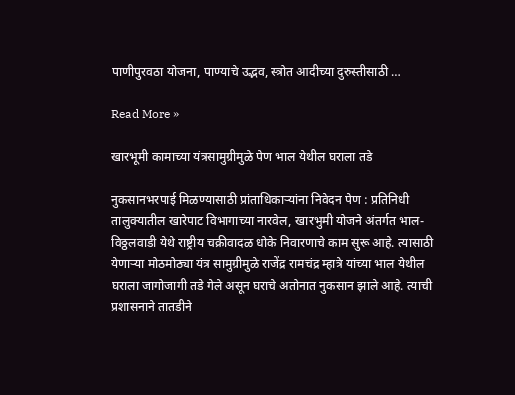पाणीपुरवठा योजना, पाण्याचे उद्भव, स्त्रोत आदीच्या दुरुस्तीसाठी …

Read More »

खारभूमी कामाच्या यंत्रसामुग्रीमुळे पेण भाल येथील घराला तडे

नुकसानभरपाई मिळण्यासाठी प्रांताधिकार्‍यांना निवेदन पेण : प्रतिनिधी तालुक्यातील खारेपाट विभागाच्या नारवेल, खारभुमी योजने अंतर्गत भाल-विठ्ठलवाडी येथे राष्ट्रीय चक्रीवादळ धोके निवारणाचे काम सुरू आहे. त्यासाठी येणार्‍या मोठमोठ्या यंत्र सामुग्रीमुळे राजेंद्र रामचंद्र म्हात्रे यांच्या भाल येथील घराला जागोजागी तडे गेले असून घराचे अतोनात नुकसान झाले आहे. त्याची प्रशासनाने तातडीने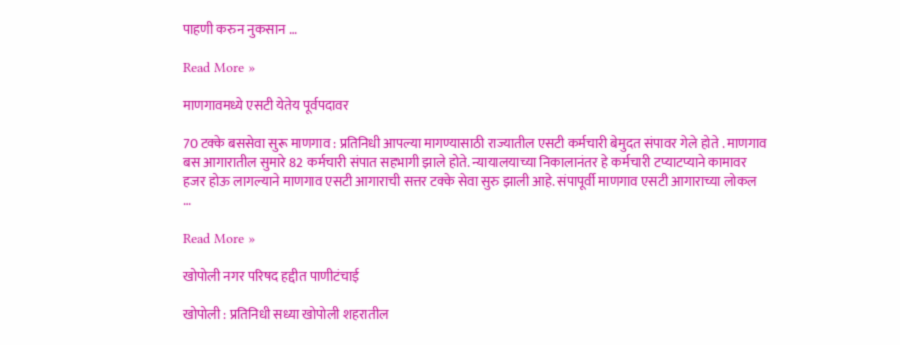पाहणी करुन नुकसान …

Read More »

माणगावमध्ये एसटी येतेय पूर्वपदावर

70 टक्के बससेवा सुरू माणगाव : प्रतिनिधी आपल्या मागण्यासाठी राज्यातील एसटी कर्मचारी बेमुदत संपावर गेले होते . माणगाव बस आगारातील सुमारे 82 कर्मचारी संपात सहभागी झाले होते. न्यायालयाच्या निकालानंतर हे कर्मचारी टप्याटप्याने कामावर हजर होऊ लागल्याने माणगाव एसटी आगाराची सत्तर टक्के सेवा सुरु झाली आहे. संपापूर्वी माणगाव एसटी आगाराच्या लोकल …

Read More »

खोपोली नगर परिषद हद्दीत पाणीटंचाई

खोपोली : प्रतिनिधी सध्या खोपोली शहरातील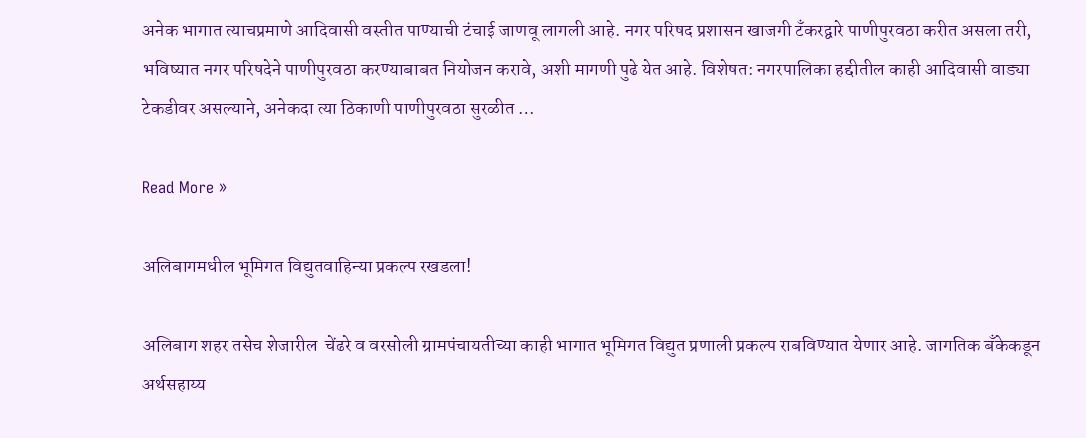अनेक भागात त्याचप्रमाणे आदिवासी वस्तीत पाण्याची टंचाई जाणवू लागली आहे. नगर परिषद प्रशासन खाजगी टँकरद्वारे पाणीपुरवठा करीत असला तरी, भविष्यात नगर परिषदेने पाणीपुरवठा करण्याबाबत नियोजन करावे, अशी मागणी पुढे येत आहे. विशेषत: नगरपालिका हद्दीतील काही आदिवासी वाड्या टेकडीवर असल्याने, अनेकदा त्या ठिकाणी पाणीपुरवठा सुरळीत …

Read More »

अलिबागमधील भूमिगत विद्युतवाहिन्या प्रकल्प रखडला!

अलिबाग शहर तसेच शेजारील  चेंढरे व वरसोली ग्रामपंचायतीच्या काही भागात भूमिगत विद्युत प्रणाली प्रकल्प राबविण्यात येणार आहे. जागतिक बँकेकडून अर्थसहाय्य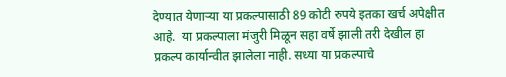देण्यात येणार्‍या या प्रकल्पासाठी 89 कोटी रुपये इतका खर्च अपेक्षीत आहे.  या प्रकल्पाला मंजुरी मिळून सहा वर्षे झाली तरी देखील हा प्रकल्प कार्यान्वीत झालेला नाही. सध्या या प्रकल्पाचे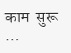काम  सुरू …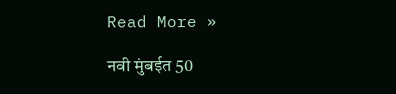Read More »

नवी मुंबईत 50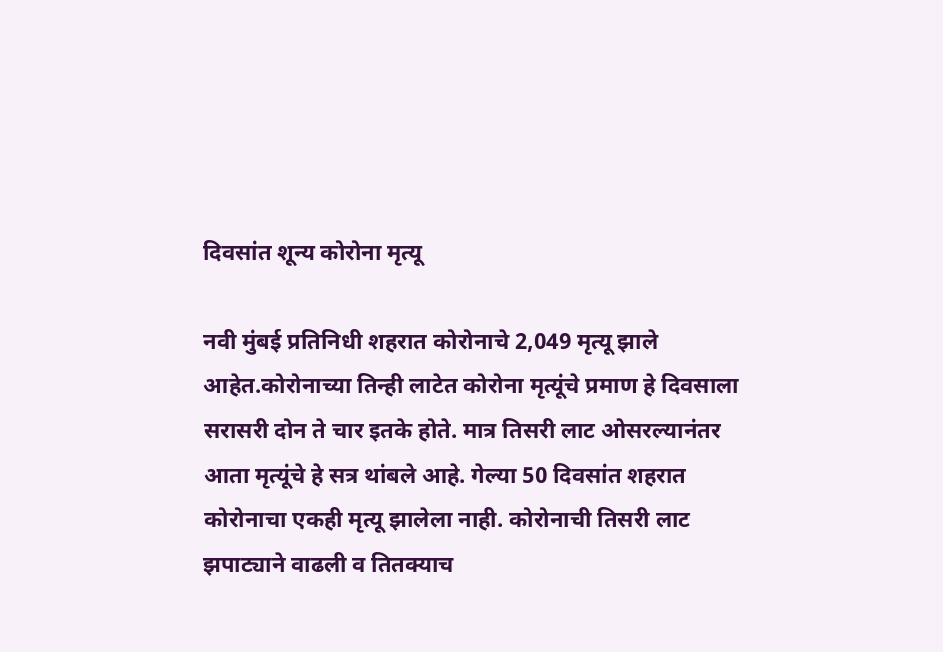दिवसांत शून्य कोरोना मृत्यू

नवी मुंबई प्रतिनिधी शहरात कोरोनाचे 2,049 मृत्यू झाले आहेत.कोरोनाच्या तिन्ही लाटेत कोरोना मृत्यूंचे प्रमाण हे दिवसाला सरासरी दोन ते चार इतके होते. मात्र तिसरी लाट ओसरल्यानंतर आता मृत्यूंचे हे सत्र थांबले आहे. गेल्या 50 दिवसांत शहरात कोरोनाचा एकही मृत्यू झालेला नाही. कोरोनाची तिसरी लाट झपाट्याने वाढली व तितक्याच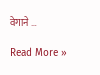वेगाने …

Read More »